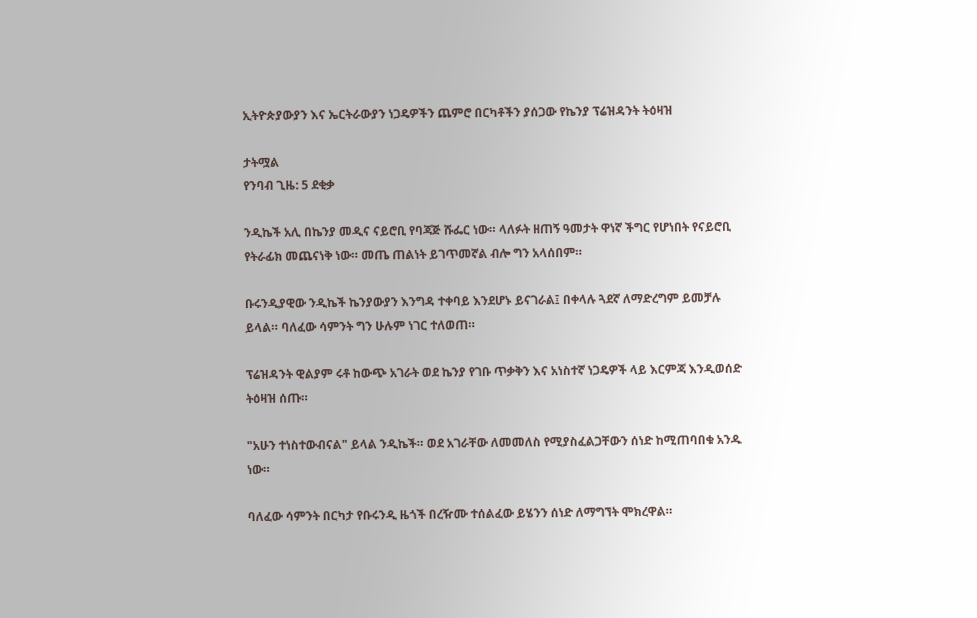ኢትዮጵያውያን እና ኤርትራውያን ነጋዴዎችን ጨምሮ በርካቶችን ያሰጋው የኬንያ ፕሬዝዳንት ትዕዛዝ

ታትሟል
የንባብ ጊዜ: 5 ደቂቃ

ንዲኬች አሊ በኬንያ መዲና ናይሮቢ የባጃጅ ሹፌር ነው። ላለፉት ዘጠኝ ዓመታት ዋነኛ ችግር የሆነበት የናይሮቢ የትራፊክ መጨናነቅ ነው። መጤ ጠልነት ይገጥመኛል ብሎ ግን አላሰበም።

ቡሩንዲያዊው ንዲኬች ኬንያውያን እንግዳ ተቀባይ እንደሆኑ ይናገራል፤ በቀላሉ ጓደኛ ለማድረግም ይመቻሉ ይላል። ባለፈው ሳምንት ግን ሁሉም ነገር ተለወጠ።

ፕሬዝዳንት ዊልያም ሩቶ ከውጭ አገራት ወደ ኬንያ የገቡ ጥቃቅን እና አነስተኛ ነጋዴዎች ላይ እርምጃ እንዲወሰድ ትዕዛዝ ሰጡ።

"አሁን ተነስተውብናል" ይላል ንዲኬች። ወደ አገራቸው ለመመለስ የሚያስፈልጋቸውን ሰነድ ከሚጠባበቁ አንዱ ነው።

ባለፈው ሳምንት በርካታ የቡሩንዲ ዜጎች በረዥሙ ተሰልፈው ይሄንን ሰነድ ለማግኘት ሞክረዋል።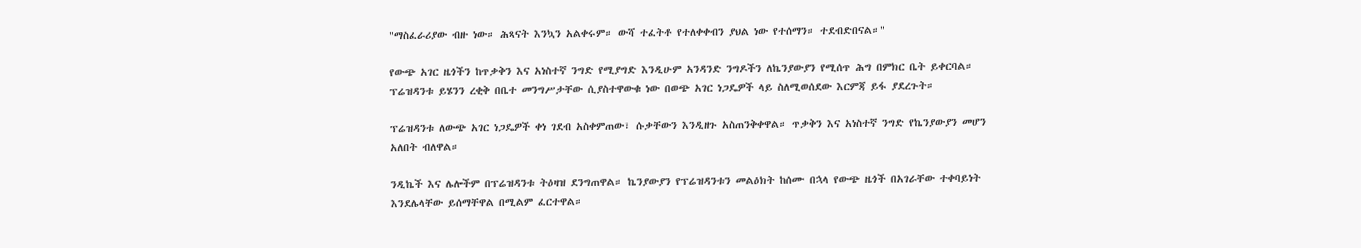"ማስፈራሪያው ብዙ ነው። ሕጻናት እንኳን አልቀሩም። ውሻ ተፈትቶ የተለቀቀብን ያህል ነው የተሰማን። ተደብድበናል።"

የውጭ አገር ዜጎችን ከጥቃቅን እና አነስተኛ ንግድ የሚያግድ እንዲሁም አንዳንድ ንግዶችን ለኬንያውያን የሚሰጥ ሕግ በምክር ቤት ይቀርባል። ፕሬዝዳንቱ ይሄንን ረቂቅ በቤተ መንግሥታቸው ሲያስተዋውቁ ነው በወጭ አገር ነጋዴዎች ላይ ስለሚወሰደው እርምጃ ይፋ ያደረጉት።

ፕሬዝዳንቱ ለውጭ አገር ነጋዴዎች ቀነ ገደብ አስቀምጠው፣ ሱቃቸውን እንዲዘጉ አስጠንቅቀዋል። ጥቃቅን እና አነስተኛ ንግድ የኬንያውያን መሆን አለበት ብለዋል።

ንዲኬች እና ሌሎችም በፕሬዝዳንቱ ትዕዛዝ ደንግጠዋል። ኬንያውያን የፕሬዝዳንቱን መልዕክት ከሰሙ በኋላ የውጭ ዜጎች በአገራቸው ተቀባይነት እንደሌላቸው ይሰማቸዋል በሚልም ፈርተዋል።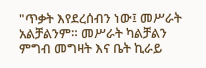"ጥቃት እየደረሰብን ነው፤ መሥራት አልቻልንም። መሥራት ካልቻልን ምግብ መግዛት እና ቤት ኪራይ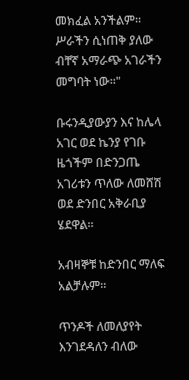መክፈል አንችልም። ሥራችን ሲነጠቅ ያለው ብቸኛ አማራጭ አገራችን መግባት ነው።"

ቡሩንዲያውያን እና ከሌላ አገር ወደ ኬንያ የገቡ ዜጎችም በድንጋጤ አገሪቱን ጥለው ለመሸሽ ወደ ድንበር አቅራቢያ ሄደዋል።

አብዛኞቹ ከድንበር ማለፍ አልቻሉም።

ጥንዶች ለመለያየት እንገደዳለን ብለው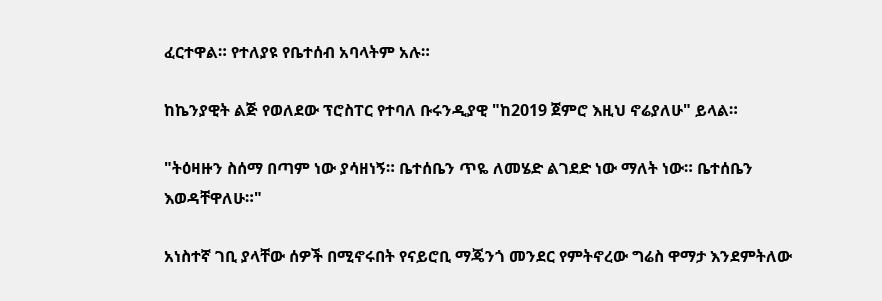ፈርተዋል። የተለያዩ የቤተሰብ አባላትም አሉ።

ከኬንያዊት ልጅ የወለደው ፕሮስፐር የተባለ ቡሩንዲያዊ "ከ2019 ጀምሮ እዚህ ኖሬያለሁ" ይላል።

"ትዕዛዙን ስሰማ በጣም ነው ያሳዘነኝ። ቤተሰቤን ጥዬ ለመሄድ ልገደድ ነው ማለት ነው። ቤተሰቤን እወዳቸዋለሁ።"

አነስተኛ ገቢ ያላቸው ሰዎች በሚኖሩበት የናይሮቢ ማጄንጎ መንደር የምትኖረው ግሬስ ዋማታ እንደምትለው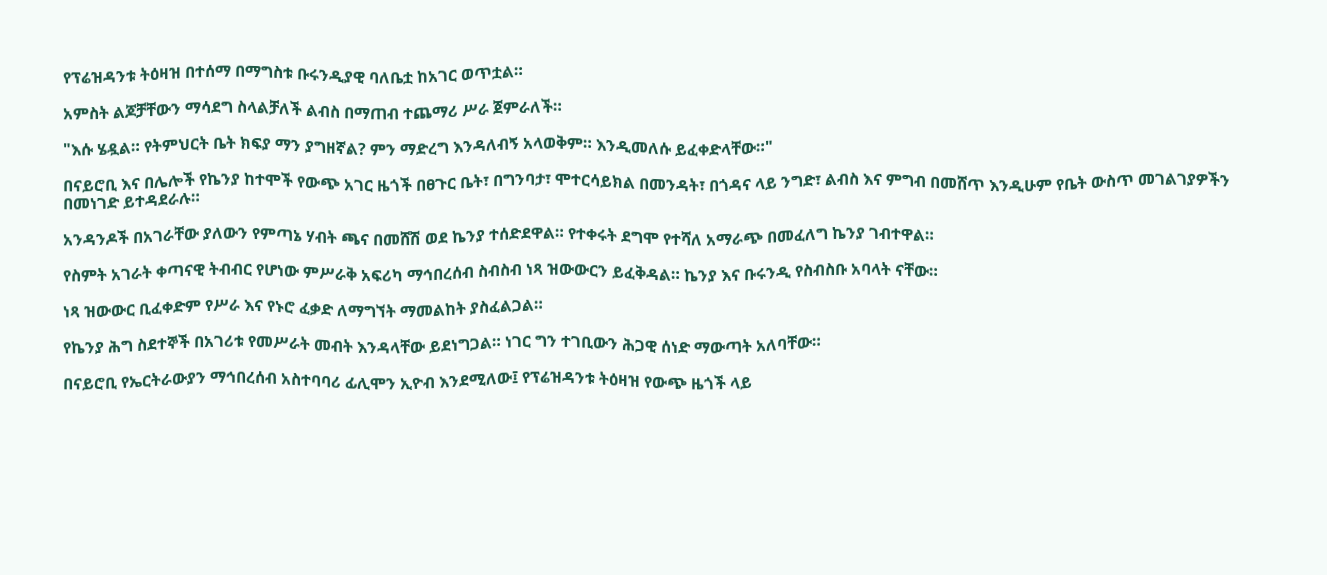የፕሬዝዳንቱ ትዕዛዝ በተሰማ በማግስቱ ቡሩንዲያዊ ባለቤቷ ከአገር ወጥቷል።

አምስት ልጆቻቸውን ማሳደግ ስላልቻለች ልብስ በማጠብ ተጨማሪ ሥራ ጀምራለች።

"እሱ ሄዷል። የትምህርት ቤት ክፍያ ማን ያግዘኛል? ምን ማድረግ እንዳለብኝ አላወቅም። እንዲመለሱ ይፈቀድላቸው።"

በናይሮቢ እና በሌሎች የኬንያ ከተሞች የውጭ አገር ዜጎች በፀጉር ቤት፣ በግንባታ፣ ሞተርሳይክል በመንዳት፣ በጎዳና ላይ ንግድ፣ ልብስ እና ምግብ በመሸጥ እንዲሁም የቤት ውስጥ መገልገያዎችን በመነገድ ይተዳደራሉ።

አንዳንዶች በአገራቸው ያለውን የምጣኔ ሃብት ጫና በመሸሽ ወደ ኬንያ ተሰድደዋል። የተቀሩት ደግሞ የተሻለ አማራጭ በመፈለግ ኬንያ ገብተዋል።

የስምት አገራት ቀጣናዊ ትብብር የሆነው ምሥራቅ አፍሪካ ማኅበረሰብ ስብስብ ነጻ ዝውውርን ይፈቅዳል። ኬንያ እና ቡሩንዲ የስብስቡ አባላት ናቸው።

ነጻ ዝውውር ቢፈቀድም የሥራ እና የኑሮ ፈቃድ ለማግኘት ማመልከት ያስፈልጋል።

የኬንያ ሕግ ስደተኞች በአገሪቱ የመሥራት መብት እንዳላቸው ይደነግጋል። ነገር ግን ተገቢውን ሕጋዊ ሰነድ ማውጣት አለባቸው።

በናይሮቢ የኤርትራውያን ማኅበረሰብ አስተባባሪ ፊሊሞን ኢዮብ እንደሚለው፤ የፕሬዝዳንቱ ትዕዛዝ የውጭ ዜጎች ላይ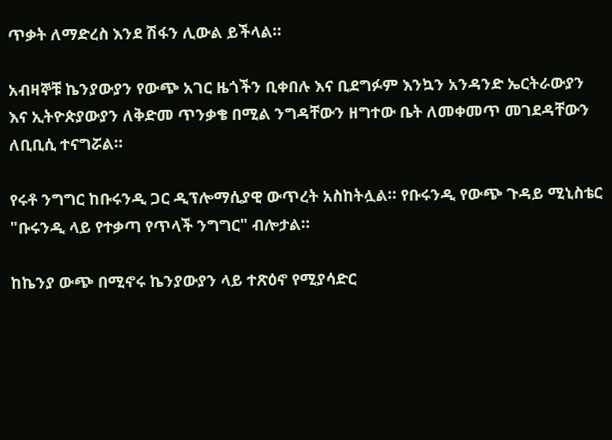ጥቃት ለማድረስ እንደ ሽፋን ሊውል ይችላል።

አብዛኞቹ ኬንያውያን የውጭ አገር ዜጎችን ቢቀበሉ እና ቢደግፉም እንኳን አንዳንድ ኤርትራውያን እና ኢትዮጵያውያን ለቅድመ ጥንቃቄ በሚል ንግዳቸውን ዘግተው ቤት ለመቀመጥ መገደዳቸውን ለቢቢሲ ተናግሯል።

የሩቶ ንግግር ከቡሩንዲ ጋር ዲፕሎማሲያዊ ውጥረት አስከትሏል። የቡሩንዲ የውጭ ጉዳይ ሚኒስቴር "ቡሩንዲ ላይ የተቃጣ የጥላች ንግግር" ብሎታል።

ከኬንያ ውጭ በሚኖሩ ኬንያውያን ላይ ተጽዕኖ የሚያሳድር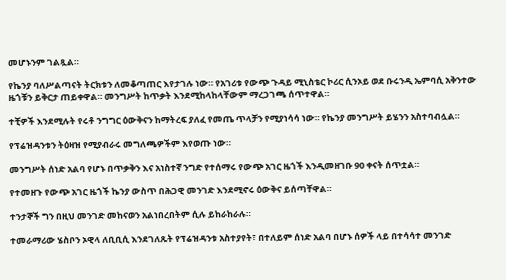መሆኑንም ገልጿል።

የኬንያ ባለሥልጣናት ትርክቱን ለመቆጣጠር እየታገሉ ነው። የአገሪቱ የውጭ ጉዳይ ሚኒስቴር ኮሪር ሲንኦይ ወደ ቡሩንዲ ኤምባሲ አቅንተው ዜጎቹን ይቅርታ ጠይቀዋል። መንግሥት ከጥቃት እንደሚከላከላቸውም ማረጋገጫ ሰጥተዋል።

ተቺዎች እንደሚሉት የሩቶ ንግግር ዕውቅናን ከማትረፍ ያለፈ የመጤ ጥላቻን የሚያነሳሳ ነው። የኬንያ መንግሥት ይሄንን አስተባብሏል።

የፕሬዝዳንቱን ትዕዛዝ የሚያብራሩ መግለጫዎችም እየወጡ ነው።

መንግሥት ሰነድ አልባ የሆኑ በጥቃቅን እና አነስተኛ ንግድ የተሰማሩ የውጭ አገር ዜጎች እንዲመዘገቡ 90 ቀናት ሰጥቷል።

የተመዘጉ የውጭ አገር ዜጎች ኬንያ ውስጥ በሕጋዊ መንገድ እንደሚኖሩ ዕውቅና ይሰጣቸዋል።

ተንታኞች ግን በዚህ መንገድ መከናወን አልነበረበትም ሲሉ ይከራከራሉ።

ተመራማሪው ሄስቦን ኦዊላ ለቢቢሲ እንደገለጹት የፕሬዝዳንቱ አስተያየት፣ በተለይም ሰነድ አልባ በሆኑ ሰዎች ላይ በተሳሳተ መንገድ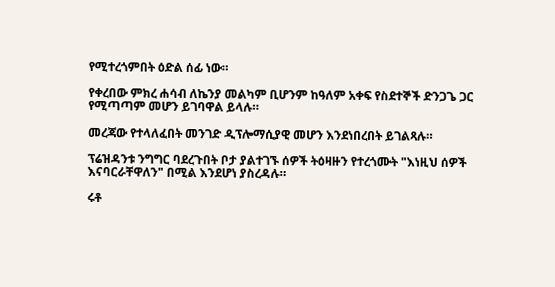የሚተረጎምበት ዕድል ሰፊ ነው።

የቀረበው ምክረ ሐሳብ ለኬንያ መልካም ቢሆንም ከዓለም አቀፍ የስደተኞች ድንጋጌ ጋር የሚጣጣም መሆን ይገባዋል ይላሉ።

መረጃው የተላለፈበት መንገድ ዲፕሎማሲያዊ መሆን እንደነበረበት ይገልጻሉ።

ፕሬዝዳንቱ ንግግር ባደረጉበት ቦታ ያልተገኙ ሰዎች ትዕዛዙን የተረጎሙት "እነዚህ ሰዎች እናባርራቸዋለን" በሚል እንደሆነ ያስረዳሉ።

ሩቶ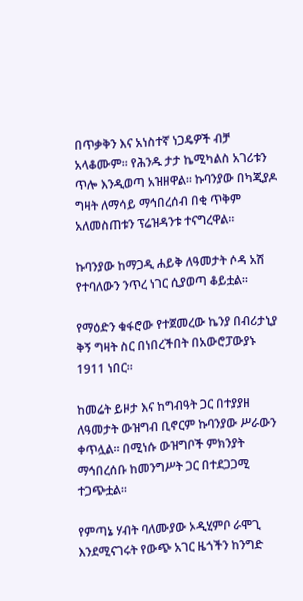በጥቃቅን እና አነስተኛ ነጋዴዎች ብቻ አላቆሙም። የሕንዱ ታታ ኬሚካልስ አገሪቱን ጥሎ እንዲወጣ አዝዘዋል። ኩባንያው በካጂያዶ ግዛት ለማሳይ ማኅበረሰብ በቂ ጥቅም አለመስጠቱን ፕሬዝዳንቱ ተናግረዋል።

ኩባንያው ከማጋዲ ሐይቅ ለዓመታት ሶዳ አሽ የተባለውን ንጥረ ነገር ሲያወጣ ቆይቷል።

የማዕድን ቁፋሮው የተጀመረው ኬንያ በብሪታኒያ ቅኝ ግዛት ስር በነበረችበት በአውሮፓውያኑ 1911 ነበር።

ከመሬት ይዞታ እና ከግብዓት ጋር በተያያዘ ለዓመታት ውዝግብ ቢኖርም ኩባንያው ሥራውን ቀጥሏል። በሚነሱ ውዝግቦች ምክንያት ማኅበረሰቡ ከመንግሥት ጋር በተደጋጋሚ ተጋጭቷል።

የምጣኔ ሃብት ባለሙያው ኦዲሂምቦ ራሞጊ እንደሚናገሩት የውጭ አገር ዜጎችን ከንግድ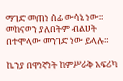ማገድ መጠነ ሰፊ ውሳኔ ነው። መከናወን ያለበትም ብልሀት በተሞላው መንገድ ነው ይላሉ።

ኬንያ በዋነኛነት ከምሥራቅ አፍሪካ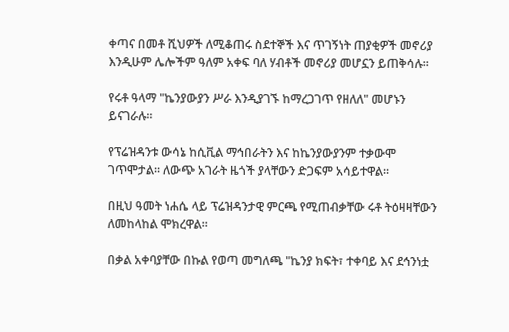ቀጣና በመቶ ሺህዎች ለሚቆጠሩ ስደተኞች እና ጥገኝነት ጠያቂዎች መኖሪያ እንዲሁም ሌሎችም ዓለም አቀፍ ባለ ሃብቶች መኖሪያ መሆኗን ይጠቅሳሉ።

የሩቶ ዓላማ "ኬንያውያን ሥራ እንዲያገኙ ከማረጋገጥ የዘለለ" መሆኑን ይናገራሉ።

የፕሬዝዳንቱ ውሳኔ ከሲቪል ማኅበራትን እና ከኬንያውያንም ተቃውሞ ገጥሞታል። ለውጭ አገራት ዜጎች ያላቸውን ድጋፍም አሳይተዋል።

በዚህ ዓመት ነሐሴ ላይ ፕሬዝዳንታዊ ምርጫ የሚጠብቃቸው ሩቶ ትዕዛዛቸውን ለመከላከል ሞክረዋል።

በቃል አቀባያቸው በኩል የወጣ መግለጫ "ኬንያ ክፍት፣ ተቀባይ እና ደኅንነቷ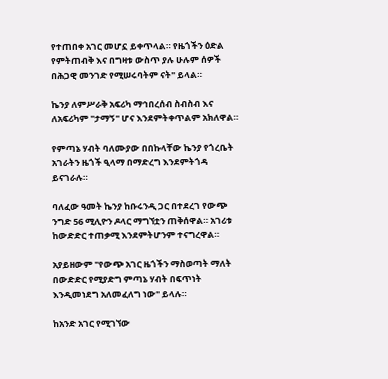የተጠበቀ አገር መሆኗ ይቀጥላል። የዜጎችን ዕድል የምትጠብቅ እና በግዛቱ ውስጥ ያሉ ሁሉም ሰዎች በሕጋዊ መንገድ የሚሠሩባትም ናት" ይላል።

ኬንያ ለምሥራቅ አፍሪካ ማኅበረሰብ ስብስብ እና ለአፍሪካም "ታማኝ" ሆና እንደምትቀጥልም አክለዋል።

የምጣኔ ሃብት ባለሙያው በበኩላቸው ኬንያ የጎረቤት አገራትን ዜጎች ዒላማ በማድረግ እንደምትጎዳ ይናገራሉ።

ባለፈው ዓመት ኬንያ ከቡሩንዲ ጋር በተደረገ የውጭ ንግድ 56 ሚሊዮን ዶላር ማግኘቷን ጠቅሰዋል። አገሪቱ ከውድድር ተጠቃሚ እንደምትሆንም ተናግረዋል።

አያይዘውም "የውጭ አገር ዜጎችን ማስወጣት ማለት በውድድር የሚያድግ ምጣኔ ሃብት በፍጥነት እንዲመነደግ አለመፈለግ ነው" ይላሉ።

ከአንድ አገር የሚገኘው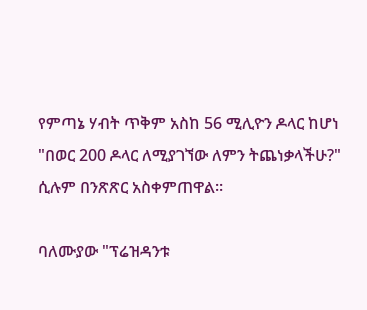የምጣኔ ሃብት ጥቅም አስከ 56 ሚሊዮን ዶላር ከሆነ "በወር 200 ዶላር ለሚያገኘው ለምን ትጨነቃላችሁ?" ሲሉም በንጽጽር አስቀምጠዋል።

ባለሙያው "ፕሬዝዳንቱ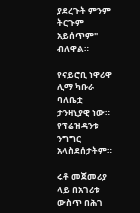ያደረጉት ምንም ትርጉም አይሰጥም" ብለዋል።

የናይሮቢ ነዋሪዋ ሊማ ካቡራ ባለቤቷ ታንዛኒያዊ ነው። የፕሬዝዳንቱ ንግግር አላስደሰታትም።

ሩቶ መጀመሪያ ላይ በአገሪቱ ውስጥ በሕገ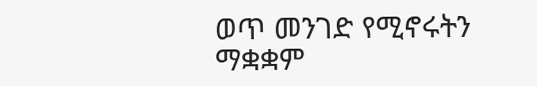ወጥ መንገድ የሚኖሩትን ማቋቋም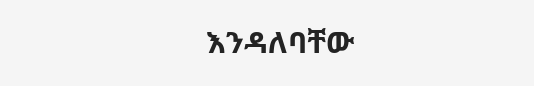እንዳለባቸው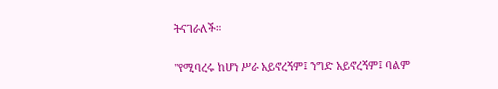ትናገራለች።

"የሚባረሩ ከሆነ ሥራ አይኖረኝም፤ ንግድ አይኖረኝም፤ ባልም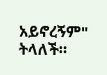አይኖረኝም" ትላለች።